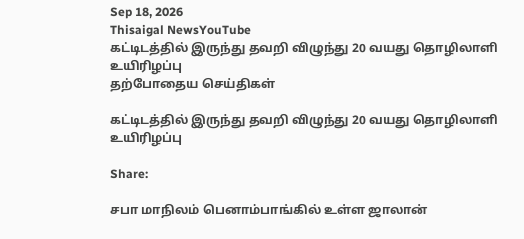Sep 18, 2026
Thisaigal NewsYouTube
கட்டிடத்தில் இருந்து தவறி விழுந்து 20 வயது தொழிலாளி உயிரிழப்பு
தற்போதைய செய்திகள்

கட்டிடத்தில் இருந்து தவறி விழுந்து 20 வயது தொழிலாளி உயிரிழப்பு

Share:

சபா மாநிலம் பெனாம்பாங்கில் உள்ள ஜாலான்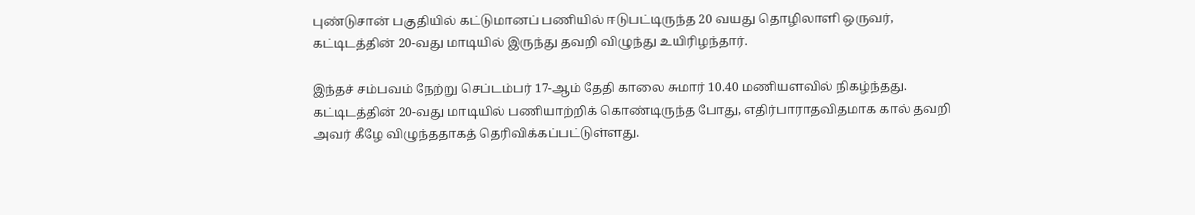புண்டுசான் பகுதியில் கட்டுமானப் பணியில் ஈடுபட்டிருந்த 20 வயது தொழிலாளி ஒருவர், கட்டிடத்தின் 20-வது மாடியில் இருந்து தவறி விழுந்து உயிரிழந்தார்.

இந்தச் சம்பவம் நேற்று செப்டம்பர் 17-ஆம் தேதி காலை சுமார் 10.40 மணியளவில் நிகழ்ந்தது. கட்டிடத்தின் 20-வது மாடியில் பணியாற்றிக் கொண்டிருந்த போது, எதிர்பாராதவிதமாக கால் தவறி அவர் கீழே விழுந்ததாகத் தெரிவிக்கப்பட்டுள்ளது.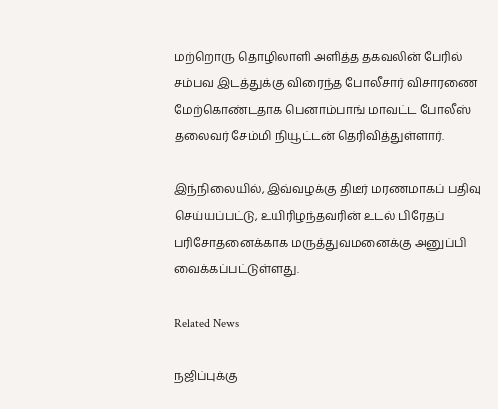மற்றொரு தொழிலாளி அளித்த தகவலின் பேரில் சம்பவ இடத்துக்கு விரைந்த போலீசார் விசாரணை மேற்கொண்டதாக பெனாம்பாங் மாவட்ட போலீஸ் தலைவர் சேம்மி நியூட்டன் தெரிவித்துள்ளார்.

இந்நிலையில், இவ்வழக்கு திடீர் மரணமாகப் பதிவு செய்யப்பட்டு, உயிரிழந்தவரின் உடல் பிரேதப் பரிசோதனைக்காக மருத்துவமனைக்கு அனுப்பி வைக்கப்பட்டுள்ளது.

Related News

நஜிப்புக்கு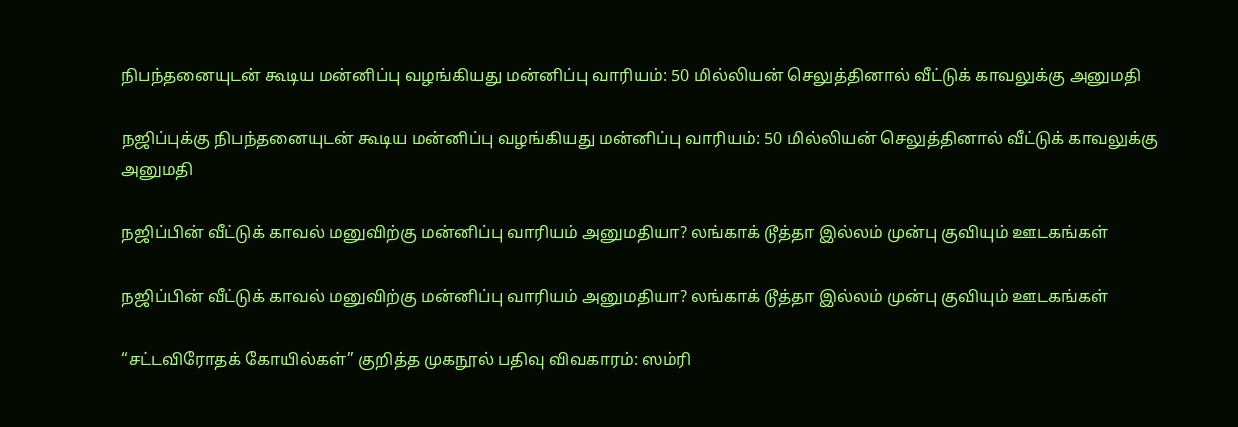நிபந்தனையுடன் கூடிய மன்னிப்பு வழங்கியது மன்னிப்பு வாரியம்: 50 மில்லியன் செலுத்தினால் வீட்டுக் காவலுக்கு அனுமதி

நஜிப்புக்கு நிபந்தனையுடன் கூடிய மன்னிப்பு வழங்கியது மன்னிப்பு வாரியம்: 50 மில்லியன் செலுத்தினால் வீட்டுக் காவலுக்கு அனுமதி

நஜிப்பின் வீட்டுக் காவல் மனுவிற்கு மன்னிப்பு வாரியம் அனுமதியா? லங்காக் டூத்தா இல்லம் முன்பு குவியும் ஊடகங்கள்

நஜிப்பின் வீட்டுக் காவல் மனுவிற்கு மன்னிப்பு வாரியம் அனுமதியா? லங்காக் டூத்தா இல்லம் முன்பு குவியும் ஊடகங்கள்

“சட்டவிரோதக் கோயில்கள்” குறித்த முகநூல் பதிவு விவகாரம்: ஸம்ரி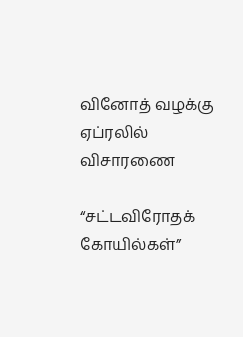வினோத் வழக்கு ஏப்ரலில் விசாரணை

“சட்டவிரோதக் கோயில்கள்”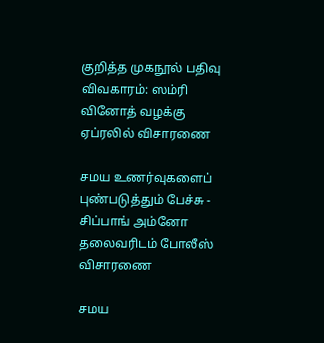குறித்த முகநூல் பதிவு விவகாரம்: ஸம்ரி வினோத் வழக்கு ஏப்ரலில் விசாரணை

சமய உணர்வுகளைப் புண்படுத்தும் பேச்சு - சிப்பாங் அம்னோ தலைவரிடம் போலீஸ் விசாரணை

சமய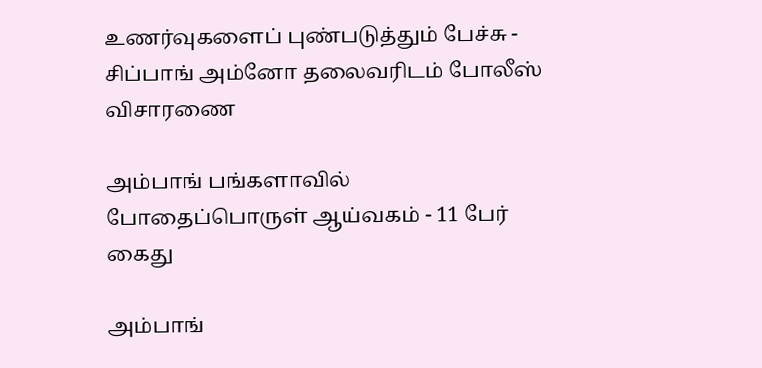உணர்வுகளைப் புண்படுத்தும் பேச்சு - சிப்பாங் அம்னோ தலைவரிடம் போலீஸ் விசாரணை

அம்பாங் பங்களாவில் போதைப்பொருள் ஆய்வகம் - 11 பேர் கைது

அம்பாங்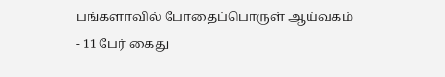பங்களாவில் போதைப்பொருள் ஆய்வகம் - 11 பேர் கைது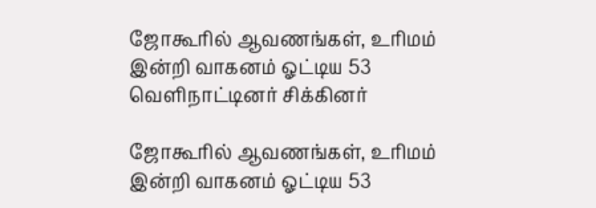ஜோகூரில் ஆவணங்கள், உரிமம் இன்றி வாகனம் ஓட்டிய 53 வெளிநாட்டினர் சிக்கினர்

ஜோகூரில் ஆவணங்கள், உரிமம் இன்றி வாகனம் ஓட்டிய 53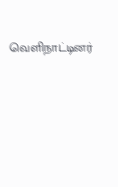வெளிநாட்டினர்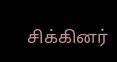சிக்கினர்